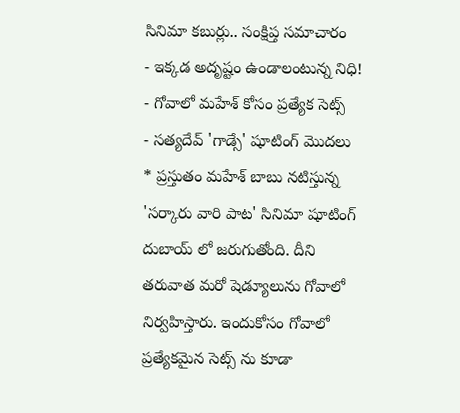సినిమా కబుర్లు.. సంక్షిప్త సమాచారం
- ఇక్కడ అదృష్టం ఉండాలంటున్న నిధి!
- గోవాలో మహేశ్ కోసం ప్రత్యేక సెట్స్
- సత్యదేవ్ 'గాడ్సే' షూటింగ్ మొదలు
* ప్రస్తుతం మహేశ్ బాబు నటిస్తున్న 'సర్కారు వారి పాట' సినిమా షూటింగ్ దుబాయ్ లో జరుగుతోంది. దీని తరువాత మరో షెడ్యూలును గోవాలో నిర్వహిస్తారు. ఇందుకోసం గోవాలో ప్రత్యేకమైన సెట్స్ ను కూడా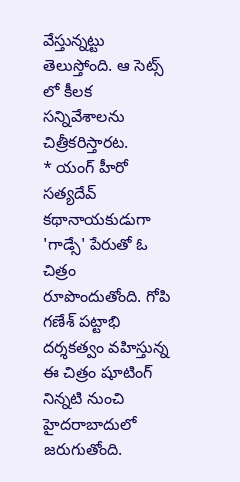వేస్తున్నట్టు తెలుస్తోంది. ఆ సెట్స్ లో కీలక సన్నివేశాలను చిత్రీకరిస్తారట.
* యంగ్ హీరో సత్యదేవ్ కథానాయకుడుగా 'గాడ్సే' పేరుతో ఓ చిత్రం రూపొందుతోంది. గోపి గణేశ్ పట్టాభి దర్శకత్వం వహిస్తున్న ఈ చిత్రం షూటింగ్ నిన్నటి నుంచి హైదరాబాదులో జరుగుతోంది.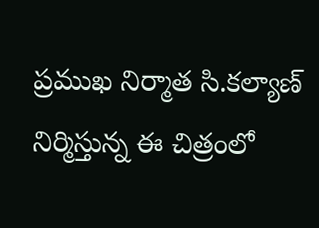ప్రముఖ నిర్మాత సి.కల్యాణ్ నిర్మిస్తున్న ఈ చిత్రంలో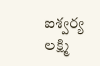ఐశ్వర్య లక్ష్మి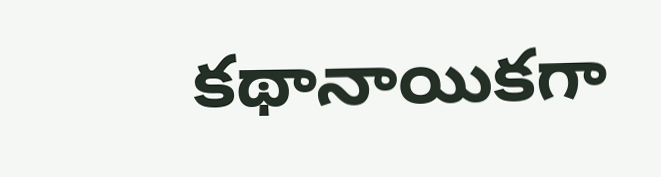కథానాయికగా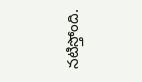నటిస్తోంది.